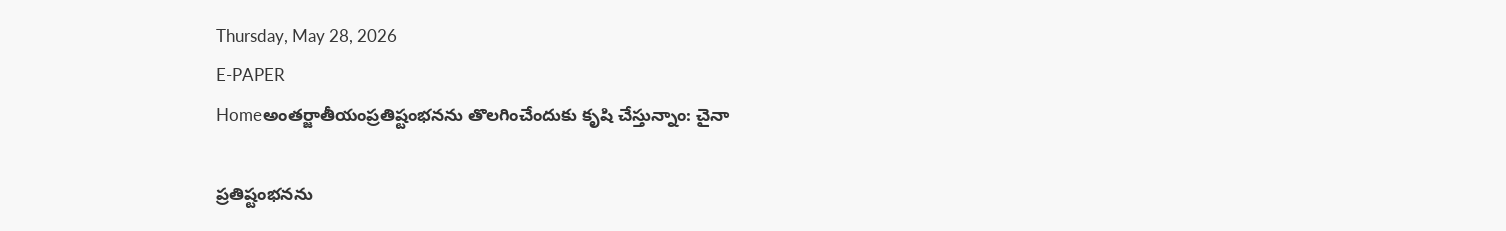Thursday, May 28, 2026
E-PAPER
Homeఅంతర్జాతీయంప్రతిష్టంభనను తొలగించేందుకు కృషి చేస్తున్నాం: చైనా

ప్రతిష్టంభనను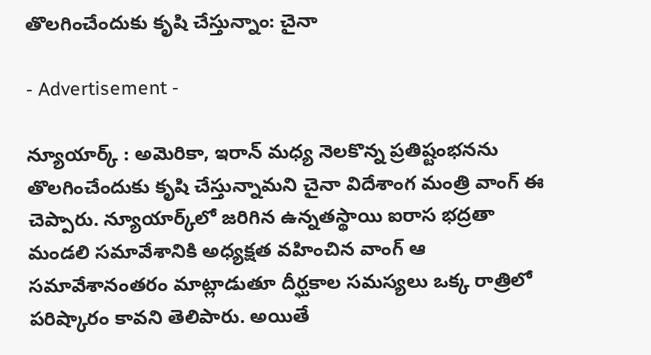తొలగించేందుకు కృషి చేస్తున్నాం: చైనా

- Advertisement -

న్యూయార్క్ : అమెరికా, ఇరాన్ మధ్య నెలకొన్న ప్రతిష్టంభనను తొలగించేందుకు కృషి చేస్తున్నామని చైనా విదేశాంగ మంత్రి వాంగ్ ఈ చెప్పారు. న్యూయార్క్‌లో జరిగిన ఉన్నతస్థాయి ఐరాస భద్రతా మండలి సమావేశానికి అధ్యక్షత వహించిన వాంగ్ ఆ సమావేశానంతరం మాట్లాడుతూ దీర్ఘకాల సమస్యలు ఒక్క రాత్రిలో పరిష్కారం కావని తెలిపారు. అయితే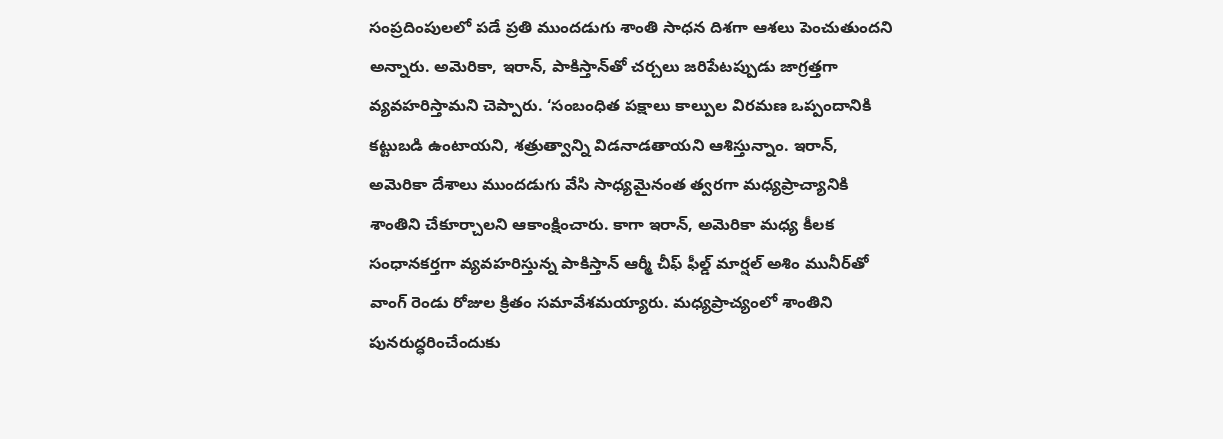సంప్రదింపులలో పడే ప్రతి ముందడుగు శాంతి సాధన దిశగా ఆశలు పెంచుతుందని అన్నారు. అమెరికా, ఇరాన్, పాకిస్తాన్‌తో చర్చలు జరిపేటప్పుడు జాగ్రత్తగా వ్యవహరిస్తామని చెప్పారు. ‘సంబంధిత పక్షాలు కాల్పుల విరమణ ఒప్పందానికి కట్టుబడి ఉంటాయని, శత్రుత్వాన్ని విడనాడతాయని ఆశిస్తున్నాం. ఇరాన్, అమెరికా దేశాలు ముందడుగు వేసి సాధ్యమైనంత త్వరగా మధ్యప్రాచ్యానికి శాంతిని చేకూర్చాలని ఆకాంక్షించారు. కాగా ఇరాన్, అమెరికా మధ్య కీలక సంధానకర్తగా వ్యవహరిస్తున్న పాకిస్తాన్ ఆర్మీ చీఫ్ ఫీల్డ్ మార్షల్ అశిం మునీర్‌తో వాంగ్ రెండు రోజుల క్రితం సమావేశమయ్యారు. మధ్యప్రాచ్యంలో శాంతిని పునరుద్ధరించేందుకు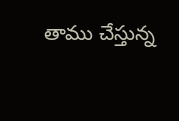తాము చేస్తున్న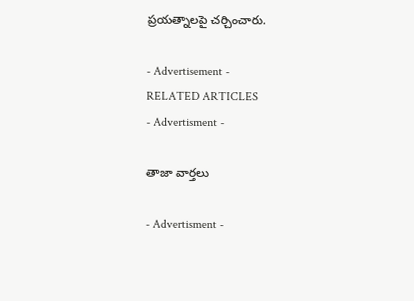ప్రయత్నాలపై చర్చించారు.

- Advertisement -
RELATED ARTICLES
- Advertisment -

తాజా వార్తలు

- Advertisment -